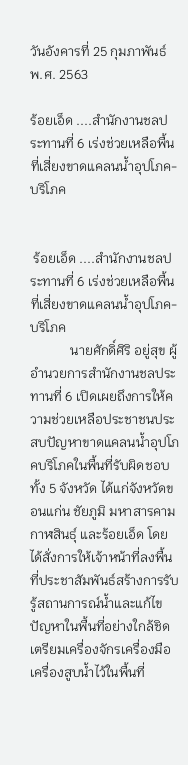วันอังคารที่ 25 กุมภาพันธ์ พ.ศ. 2563

ร้อยเอ็ด ....สำนักงานชลประทานที่ 6 เร่งช่วยเหลือพื้นที่เสี่ยงขาดแคลนน้ำอุปโภค-บริโภค


 ร้อยเอ็ด ....สำนักงานชลประทานที่ 6 เร่งช่วยเหลือพื้นที่เสี่ยงขาดแคลนน้ำอุปโภค-บริโภค
            นายศักดิ์ศิริ อยู่สุข ผู้อำนวยการสำนักงานชลประทานที่ 6 เปิดเผยถึงการให้ความช่วยเหลือประชาชนประสบปัญหาขาดแคลนน้ำอุปโภคบริโภคในพื้นที่รับผิดชอบทั้ง 5 จังหวัด ได้แก่จังหวัดขอนแก่น ชัยภูมิ มหาสารคาม กาฬสินธุ์ และร้อยเอ็ด โดยได้สั่งการให้เจ้าหน้าที่ลงพื้นที่ประชาสัมพันธ์สร้างการรับรู้สถานการณ์น้ำและแก้ไขปัญหาในพื้นที่อย่างใกล้ชิด เตรียมเครื่องจักรเครื่องมือเครื่องสูบน้ำไว้ในพื้นที่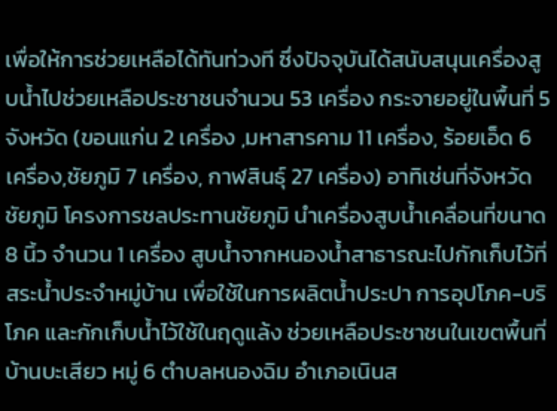เพื่อให้การช่วยเหลือได้ทันท่วงที ซึ่งปัจจุบันได้สนับสนุนเครื่องสูบน้ำไปช่วยเหลือประชาชนจำนวน 53 เครื่อง กระจายอยู่ในพื้นที่ 5 จังหวัด (ขอนแก่น 2 เครื่อง ,มหาสารคาม 11 เครื่อง, ร้อยเอ็ด 6 เครื่อง,ชัยภูมิ 7 เครื่อง, กาฬสินธุ์ 27 เครื่อง) อาทิเช่นที่จังหวัดชัยภูมิ โครงการชลประทานชัยภูมิ นำเครื่องสูบน้ำเคลื่อนที่ขนาด 8 นิ้ว จำนวน 1 เครื่อง สูบน้ำจากหนองน้ำสาธารณะไปกักเก็บไว้ที่สระน้ำประจำหมู่บ้าน เพื่อใช้ในการผลิตน้ำประปา การอุปโภค-บริโภค และกักเก็บน้ำไว้ใช้ในฤดูแล้ง ช่วยเหลือประชาชนในเขตพื้นที่บ้านบะเสียว หมู่ 6 ตำบลหนองฉิม อำเภอเนินส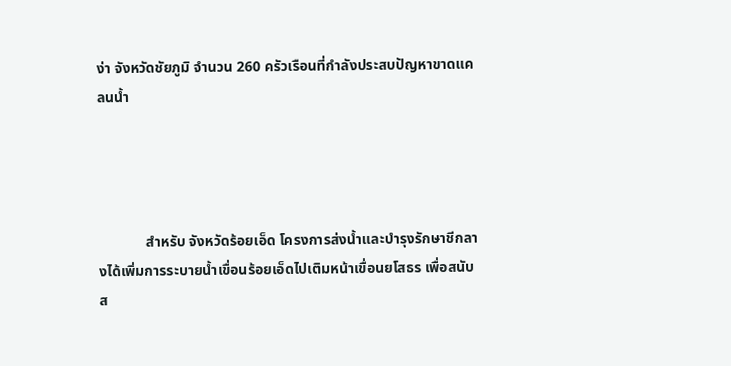ง่า จังหวัดชัยภูมิ จำนวน 260 ครัวเรือนที่กำลังประสบปัญหาขาดแคลนน้ำ




             สำหรับ จังหวัดร้อยเอ็ด โครงการส่งน้ำและบำรุงรักษาชีกลางได้เพิ่มการระบายน้ำเขื่อนร้อยเอ็ดไปเติมหน้าเขื่อนยโสธร เพื่อสนับส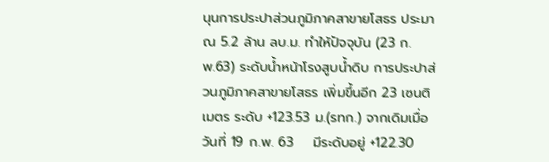นุนการประปาส่วนภูมิภาคสาขายโสธร ประมาณ 5.2 ล้าน ลบ.ม. ทำให้ปัจจุบัน (23 ก.พ.63) ระดับน้ำหน้าโรงสูบน้ำดิบ การประปาส่วนภูมิภาคสาขายโสธร เพิ่มขึ้นอีก 23 เซนติเมตร ระดับ +123.53 ม.(รทก.) จากเดิมเมื่อวันที่ 19 ก.พ. 63    มีระดับอยู่ +122.30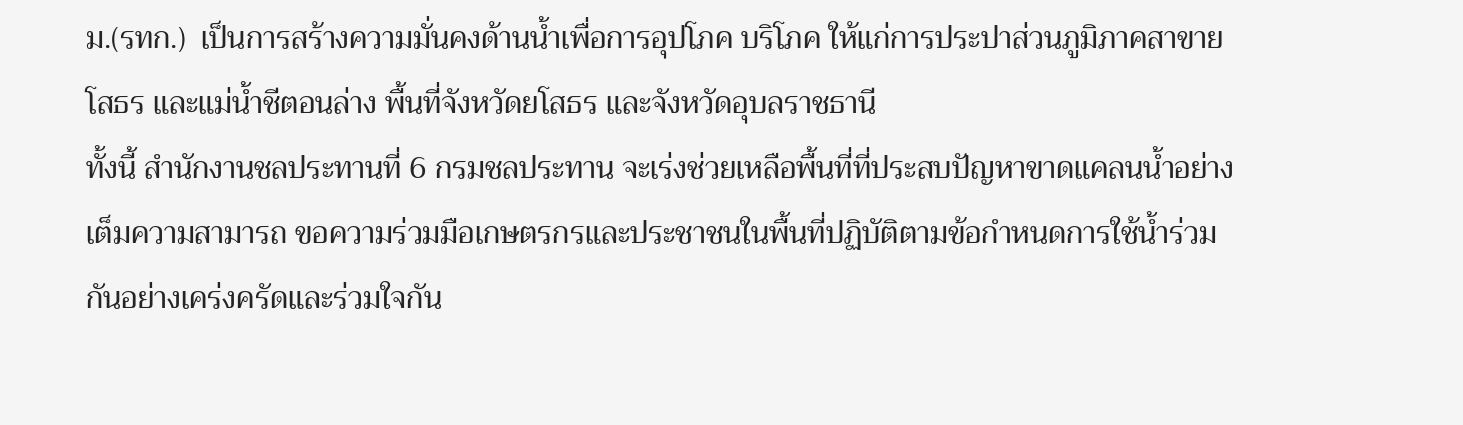ม.(รทก.)  เป็นการสร้างความมั่นคงด้านน้ำเพื่อการอุปโภค บริโภค ให้แก่การประปาส่วนภูมิภาคสาขายโสธร และแม่น้ำชีตอนล่าง พื้นที่จังหวัดยโสธร และจังหวัดอุบลราชธานี
ทั้งนี้ สำนักงานชลประทานที่ 6 กรมชลประทาน จะเร่งช่วยเหลือพื้นที่ที่ประสบปัญหาขาดแคลนน้ำอย่างเต็มความสามารถ ขอความร่วมมือเกษตรกรและประชาชนในพื้นที่ปฏิบัติตามข้อกำหนดการใช้น้ำร่วมกันอย่างเคร่งครัดและร่วมใจกัน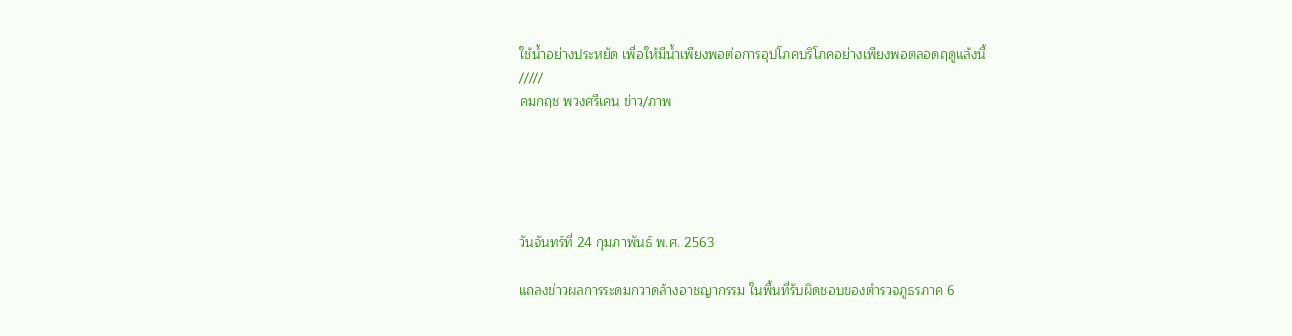ใช้น้ำอย่างประหยัด เพื่อให้มีน้ำเพียงพอต่อการอุปโภคบริโภคอย่างเพียงพอตลอดฤดูแล้งนี้
/////
คมกฤช พวงศรีเคน ข่าว/ภาพ





วันจันทร์ที่ 24 กุมภาพันธ์ พ.ศ. 2563

แถลงข่าวผลการระดมกวาดล้างอาชญากรรม ในพื้นที่รับผิดชอบของตำรวจภูธรภาค 6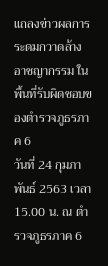แถลงข่าวผลการระดมกวาดล้างอาชญากรรม ในพื้นที่รับผิดชอบของตำรวจภูธรภาค 6
วันที่ 24 กุมภาพันธ์ 2563 เวลา 15.00 น. ณ ตำรวจภูธรภาค 6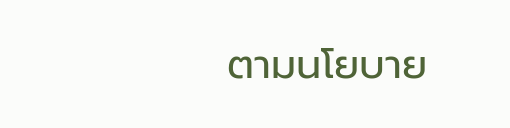ตามนโยบาย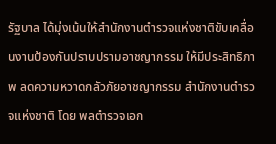รัฐบาล ได้มุ่งเน้นให้สำนักงานตำรวจแห่งชาติขับเคลื่อนงานป้องกันปราบปรามอาชญากรรม ให้มีประสิทธิภาพ ลดความหวาดกลัวภัยอาชญากรรม สำนักงานตำรวจแห่งชาติ โดย พลตำรวจเอก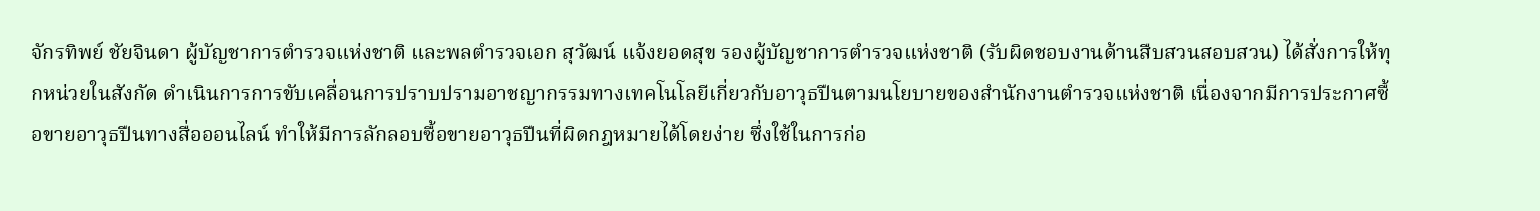จักรทิพย์ ชัยจินดา ผู้บัญชาการตำรวจแห่งชาติ และพลตำรวจเอก สุวัฒน์ แจ้งยอดสุข รองผู้บัญชาการตำรวจแห่งชาติ (รับผิดชอบงานด้านสืบสวนสอบสวน) ได้สั่งการให้ทุกหน่วยในสังกัด ดำเนินการการขับเคลื่อนการปราบปรามอาชญากรรมทางเทคโนโลยีเกี่ยวกับอาวุธปืนตามนโยบายของสำนักงานตำรวจแห่งชาติ เนื่องจากมีการประกาศซื้อขายอาวุธปืนทางสื่อออนไลน์ ทำให้มีการลักลอบซื้อขายอาวุธปืนที่ผิดกฎหมายได้โดยง่าย ซึ่งใช้ในการก่อ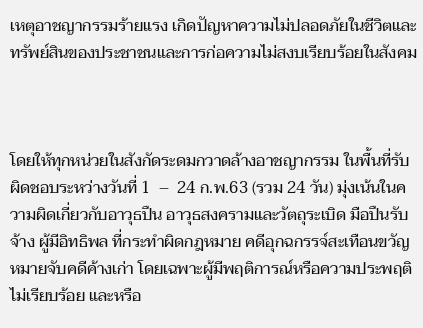เหตุอาชญากรรมร้ายแรง เกิดปัญหาความไม่ปลอดภัยในชีวิตและทรัพย์สินของประชาชนและการก่อความไม่สงบเรียบร้อยในสังคม



โดยให้ทุกหน่วยในสังกัดระดมกวาดล้างอาชญากรรม ในพื้นที่รับผิดชอบระหว่างวันที่ 1  –  24 ก.พ.63 (รวม 24 วัน) มุ่งเน้นในความผิดเกี่ยวกับอาวุธปืน อาวุธสงครามและวัตถุระเบิด มือปืนรับจ้าง ผู้มีอิทธิพล ที่กระทำผิดกฎหมาย คดีอุกฉกรรจ์สะเทือนขวัญ หมายจับคดีค้างเก่า โดยเฉพาะผู้มีพฤติการณ์หรือความประพฤติไม่เรียบร้อย และหรือ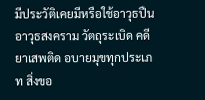มีประวัติเคยมีหรือใช้อาวุธปืน อาวุธสงคราม วัตถุระเบิด คดียาเสพติด อบายมุขทุกประเภท สิ่งขอ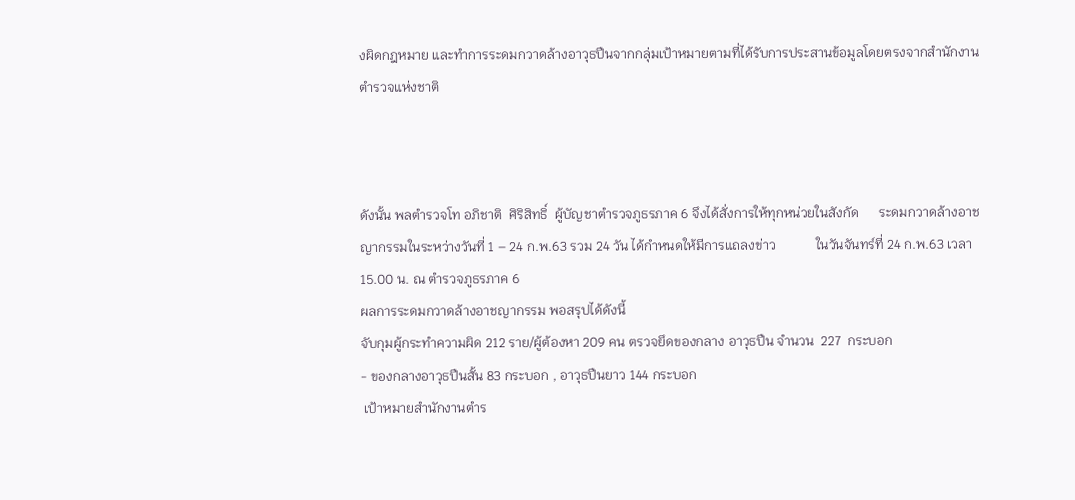งผิดกฎหมาย และทำการระดมกวาดล้างอาวุธปืนจากกลุ่มเป้าหมายตามที่ได้รับการประสานข้อมูลโดยตรงจากสำนักงานตำรวจแห่งชาติ



ดังนั้น พลตำรวจโท อภิชาติ  ศิริสิทธิ์  ผู้บัญชาตำรวจภูธรภาค 6 จึงได้สั่งการให้ทุกหน่วยในสังกัด      ระดมกวาดล้างอาชญากรรมในระหว่างวันที่ 1 – 24 ก.พ.63 รวม 24 วัน ได้กำหนดให้มีการแถลงข่าว            ในวันจันทร์ที่ 24 ก.พ.63 เวลา 15.00 น. ณ ตำรวจภูธรภาค 6
ผลการระดมกวาดล้างอาชญากรรม พอสรุปได้ดังนี้
จับกุมผู้กระทำความผิด 212 ราย/ผู้ต้องหา 209 คน ตรวจยึดของกลาง อาวุธปืน จำนวน  227  กระบอก
- ของกลางอาวุธปืนสั้น 83 กระบอก , อาวุธปืนยาว 144 กระบอก
 เป้าหมายสำนักงานตำร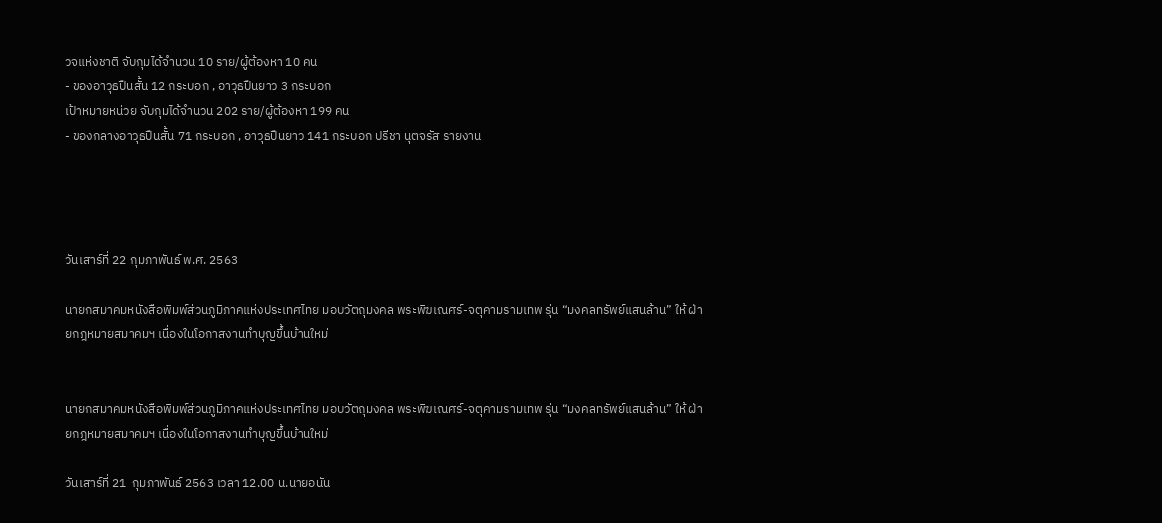วจแห่งชาติ จับกุมได้จำนวน 10 ราย/ผู้ต้องหา 10 คน
- ของอาวุธปืนสั้น 12 กระบอก , อาวุธปืนยาว 3 กระบอก
เป้าหมายหน่วย จับกุมได้จำนวน 202 ราย/ผู้ต้องหา 199 คน
- ของกลางอาวุธปืนสั้น 71 กระบอก , อาวุธปืนยาว 141 กระบอก ปรีชา นุตจรัส รายงาน




วันเสาร์ที่ 22 กุมภาพันธ์ พ.ศ. 2563

นายกสมาคมหนังสือพิมพ์ส่วนภูมิภาคแห่งประเทศไทย มอบวัตถุมงคล พระพิฆเณศร์-จตุคามรามเทพ รุ่น “มงคลทรัพย์แสนล้าน” ให้ ฝ่ายกฎหมายสมาคมฯ เนื่องในโอกาสงานทำบุญขึ้นบ้านใหม่


นายกสมาคมหนังสือพิมพ์ส่วนภูมิภาคแห่งประเทศไทย มอบวัตถุมงคล พระพิฆเณศร์-จตุคามรามเทพ รุ่น “มงคลทรัพย์แสนล้าน” ให้ ฝ่ายกฎหมายสมาคมฯ เนื่องในโอกาสงานทำบุญขึ้นบ้านใหม่

วันเสาร์ที่ 21  กุมภาพันธ์ 2563 เวลา 12.00 น.นายอนัน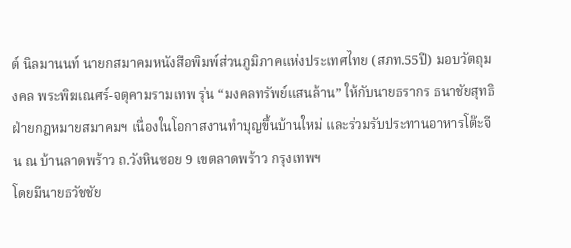ต์ นิลมานนท์ นายกสมาคมหนังสือพิมพ์ส่วนภูมิภาคแห่งประเทศไทย (สภท.55ปี) มอบวัตถุมงคล พระพิฆเณศร์-จตุคามรามเทพ รุ่น “มงคลทรัพย์แสนล้าน” ให้กับนายธรากร ธนาชัยสุทธิ ฝ่ายกฎหมายสมาคมฯ เนื่องในโอกาสงานทำบุญขึ้นบ้านใหม่ และร่วมรับประทานอาหารโต๊ะจีน ณ บ้านลาดพร้าว ถ.วังหินซอย 9 เขตลาดพร้าว กรุงเทพฯ
โดยมีนายธวัชชัย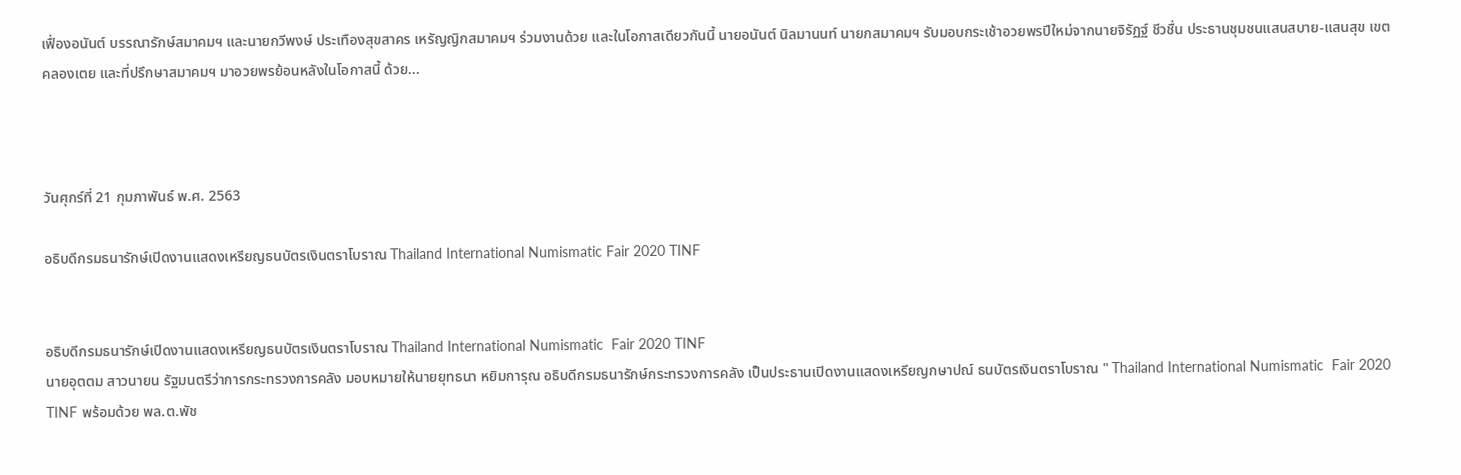เฟื่องอนันต์ บรรณารักษ์สมาคมฯ และนายกวีพงษ์ ประเทืองสุขสาคร เหรัญญิกสมาคมฯ ร่วมงานด้วย และในโอกาสเดียวกันนี้ นายอนันต์ นิลมานนท์ นายกสมาคมฯ รับมอบกระเช้าอวยพรปีใหม่จากนายจิรัฏฐ์ ชีวชื่น ประธานชุมชนแสนสบาย-แสนสุข เขตคลองเตย และที่ปรึกษาสมาคมฯ มาอวยพรย้อนหลังในโอกาสนี้ ด้วย...



วันศุกร์ที่ 21 กุมภาพันธ์ พ.ศ. 2563

อธิบดีกรมธนารักษ์เปิดงานแสดงเหรียญธนบัตรเงินตราโบราณ Thailand International Numismatic Fair 2020 TINF


อธิบดีกรมธนารักษ์เปิดงานแสดงเหรียญธนบัตรเงินตราโบราณ Thailand International Numismatic  Fair 2020 TINF
นายอุตตม สาวนายน รัฐมนตรีว่าการกระทรวงการคลัง มอบหมายให้นายยุทธนา หยิมการุณ อธิบดีกรมธนารักษ์กระทรวงการคลัง เป็นประธานเปิดงานแสดงเหรียญกษาปณ์ ธนบัตรเงินตราโบราณ " Thailand International Numismatic  Fair 2020 TINF พร้อมด้วย พล.ต.พัช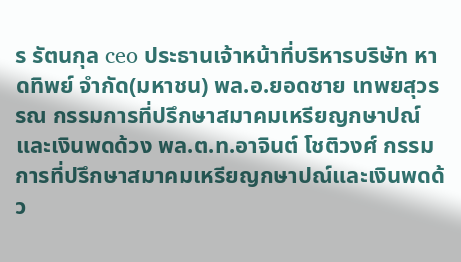ร รัตนกุล ceo ประธานเจ้าหน้าที่บริหารบริษัท หาดทิพย์ จำกัด(มหาชน) พล.อ.ยอดชาย เทพยสุวรรณ กรรมการที่ปรึกษาสมาคมเหรียญกษาปณ์และเงินพดด้วง พล.ต.ท.อาจินต์ โชติวงศ์ กรรมการที่ปรึกษาสมาคมเหรียญกษาปณ์และเงินพดด้ว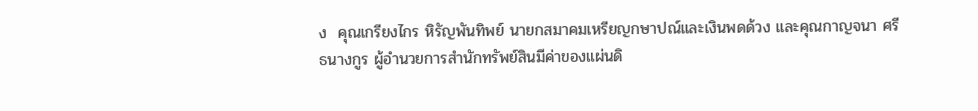ง  คุณเกรียงไกร หิรัญพันทิพย์ นายกสมาคมเหรียญกษาปณ์และเงินพดด้วง และคุณกาญจนา ศรีธนางกูร ผู้อำนวยการสำนักทรัพย์สินมีค่าของแผ่นดิ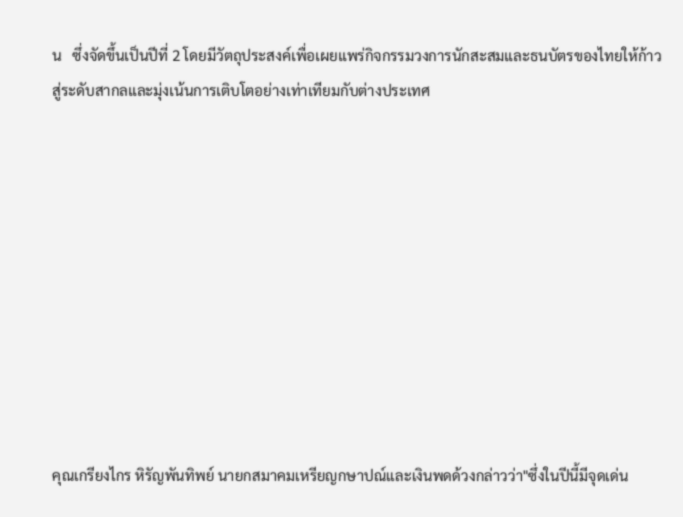น   ซึ่งจัดขึ้นเป็นปีที่ 2 โดยมีวัตถุประสงค์เพื่อเผยแพร่กิจกรรมวงการนักสะสมและธนบัตรของไทยให้ก้าวสู่ระดับสากลและมุ่งเน้นการเติบโตอย่างเท่าเทียมกับต่างประเทศ










คุณเกรียงไกร หิรัญพันทิพย์ นายกสมาคมเหรียญกษาปณ์และเงินพดด้วงกล่าวว่า"ซึ่งในปีนี้มีจุดเด่น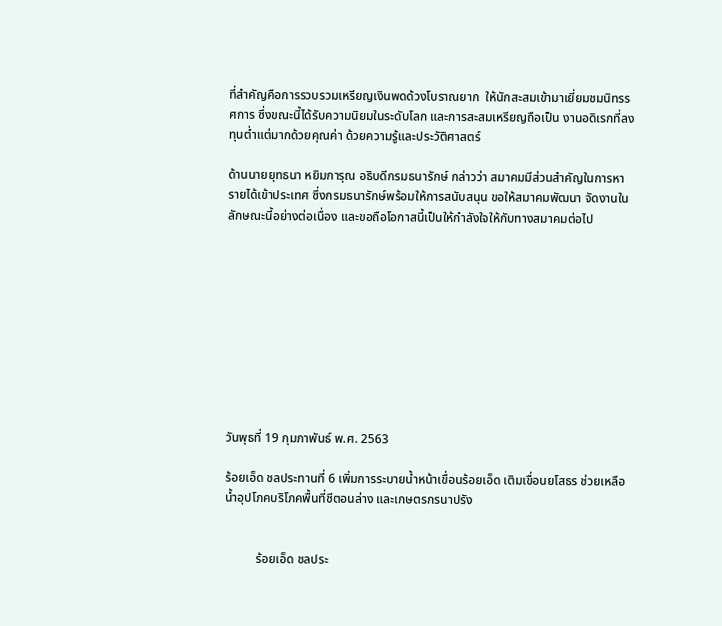ที่สำคัญคือการรวบรวมเหรียญเงินพดด้วงโบราณยาก  ให้นักสะสมเข้ามาเยี่ยมชมนิทรรศการ ซึ่งขณะนี้ได้รับความนิยมในระดับโลก และการสะสมเหรียญถือเป็น งานอดิเรกที่ลงทุนต่ำแต่มากด้วยคุณค่า ด้วยความรู้และประวัติศาสตร์

ด้านนายยุทธนา หยิมการุณ อธิบดีกรมธนารักษ์ กล่าวว่า สมาคมมีส่วนสำคัญในการหารายได้เข้าประเทศ ซึ่งกรมธนารักษ์พร้อมให้การสนับสนุน ขอให้สมาคมพัฒนา จัดงานในลักษณะนี้อย่างต่อเนื่อง และขอถือโอกาสนี้เป็นให้กำลังใจให้กับทางสมาคมต่อไป










วันพุธที่ 19 กุมภาพันธ์ พ.ศ. 2563

ร้อยเอ็ด ชลประทานที่ 6 เพิ่มการระบายน้ำหน้าเขื่อนร้อยเอ็ด เติมเขื่อนยโสธร ช่วยเหลือน้ำอุปโภคบริโภคพื้นที่ชีตอนล่าง และเกษตรกรนาปรัง


          ร้อยเอ็ด ชลประ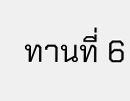ทานที่ 6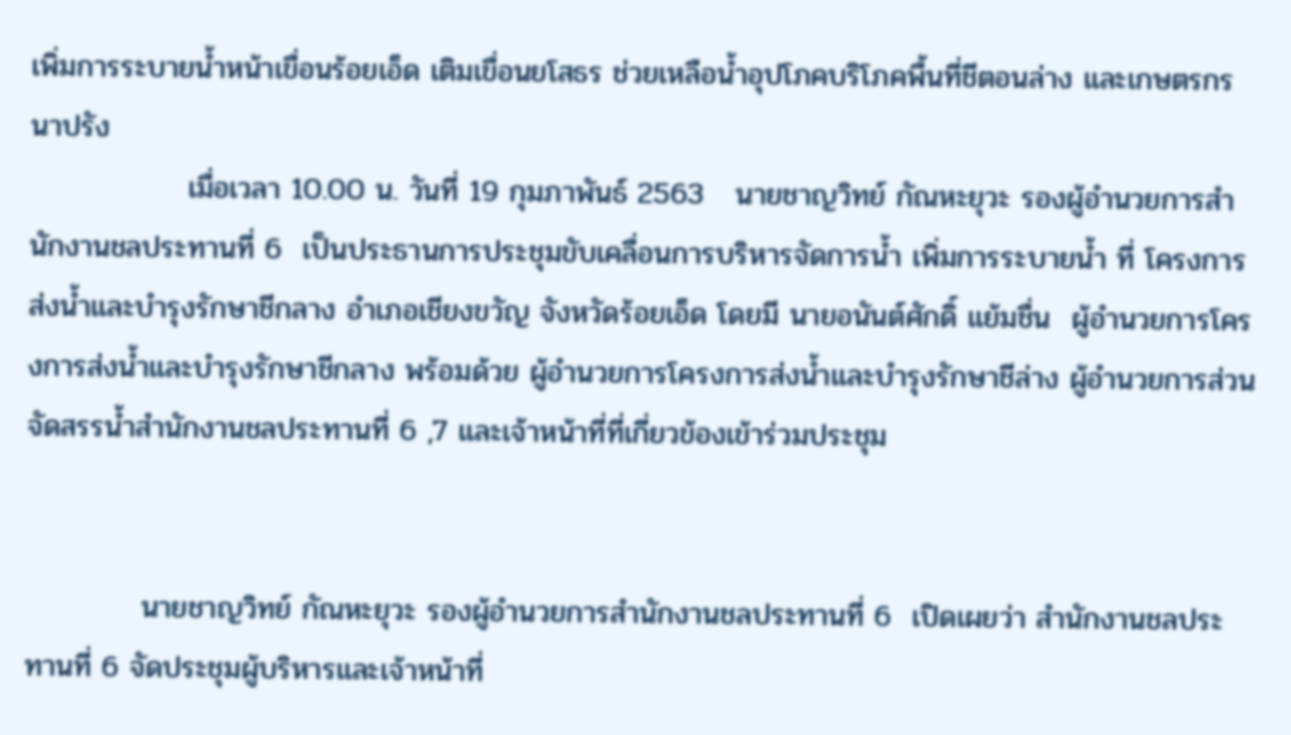เพิ่มการระบายน้ำหน้าเขื่อนร้อยเอ็ด เติมเขื่อนยโสธร ช่วยเหลือน้ำอุปโภคบริโภคพื้นที่ชีตอนล่าง และเกษตรกรนาปรัง
               เมื่อเวลา 10.00 น. วันที่ 19 กุมภาพันธ์ 2563   นายชาญวิทย์ กัณหะยุวะ รองผู้อำนวยการสำนักงานชลประทานที่ 6  เป็นประธานการประชุมขับเคลื่อนการบริหารจัดการน้ำ เพิ่มการระบายน้ำ ที่ โครงการส่งน้ำและบำรุงรักษาชีกลาง อำเภอเชียงขวัญ จังหวัดร้อยเอ็ด โดยมี นายอนันต์ศักดิ์ แย้มชื่น  ผู้อำนวยการโครงการส่งน้ำและบำรุงรักษาชีกลาง พร้อมด้วย ผู้อำนวยการโครงการส่งน้ำและบำรุงรักษาชีล่าง ผู้อำนวยการส่วนจัดสรรน้ำสำนักงานชลประทานที่ 6 ,7 และเจ้าหน้าที่ที่เกี่ยวข้องเข้าร่วมประชุม


           นายชาญวิทย์ กัณหะยุวะ รองผู้อำนวยการสำนักงานชลประทานที่ 6  เปิดเผยว่า สำนักงานชลประทานที่ 6 จัดประชุมผู้บริหารและเจ้าหน้าที่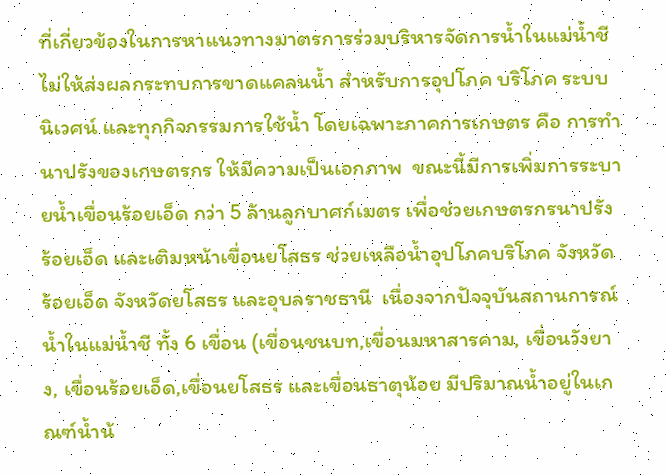ที่เกี่ยวข้องในการหาแนวทางมาตรการร่วมบริหารจัดการน้ำในแม่น้ำชี ไม่ให้ส่งผลกระทบการขาดแคลนน้ำ สำหรับการอุปโภค บริโภค ระบบนิเวศน์ และทุกกิจกรรมการใช้น้ำ โดยเฉพาะภาคการเกษตร คือ การทำนาปรังของเกษตรกร ให้มีความเป็นเอกภาพ  ขณะนี้มีการเพิ่มการระบายน้ำเขื่อนร้อยเอ็ด กว่า 5 ล้านลูกบาศก์เมตร เพื่อช่วยเกษตรกรนาปรังร้อยเอ็ด และเติมหน้าเขื่อนยโสธร ช่วยเหลือน้ำอุปโภคบริโภค จังหวัดร้อยเอ็ด จังหวัดยโสธร และอุบลราชธานี  เนื่องจากปัจจุบันสถานการณ์น้ำในแม่น้ำชี ทั้ง 6 เขื่อน (เขื่อนชนบท,เขื่อนมหาสารคาม, เขื่อนวังยาง, เขื่อนร้อยเอ็ด,เขื่อนยโสธร และเขื่อนธาตุน้อย มีปริมาณน้ำอยู่ในเกณฑ์น้ำน้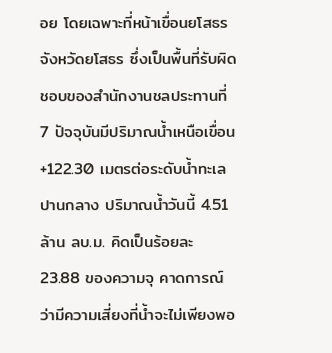อย โดยเฉพาะที่หน้าเขื่อนยโสธร จังหวัดยโสธร ซึ่งเป็นพื้นที่รับผิดชอบของสำนักงานชลประทานที่ 7 ปัจจุบันมีปริมาณน้ำเหนือเขื่อน +122.30 เมตรต่อระดับน้ำทะเลปานกลาง ปริมาณน้ำวันนี้ 4.51 ล้าน ลบ.ม. คิดเป็นร้อยละ 23.88 ของความจุ คาดการณ์ว่ามีความเสี่ยงที่น้ำจะไม่เพียงพอ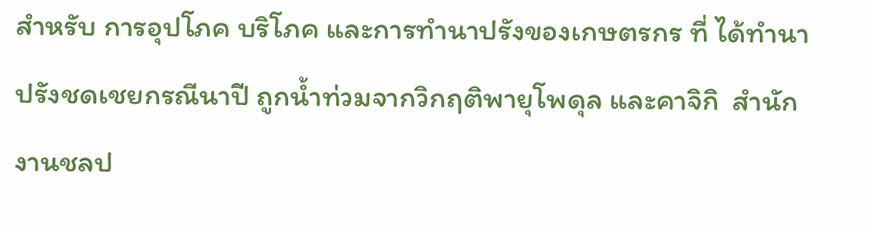สำหรับ การอุปโภค บริโภค และการทำนาปรังของเกษตรกร ที่ ได้ทำนาปรังชดเชยกรณีนาปี ถูกน้ำท่วมจากวิกฤติพายุโพดุล และคาจิกิ  สำนักงานชลป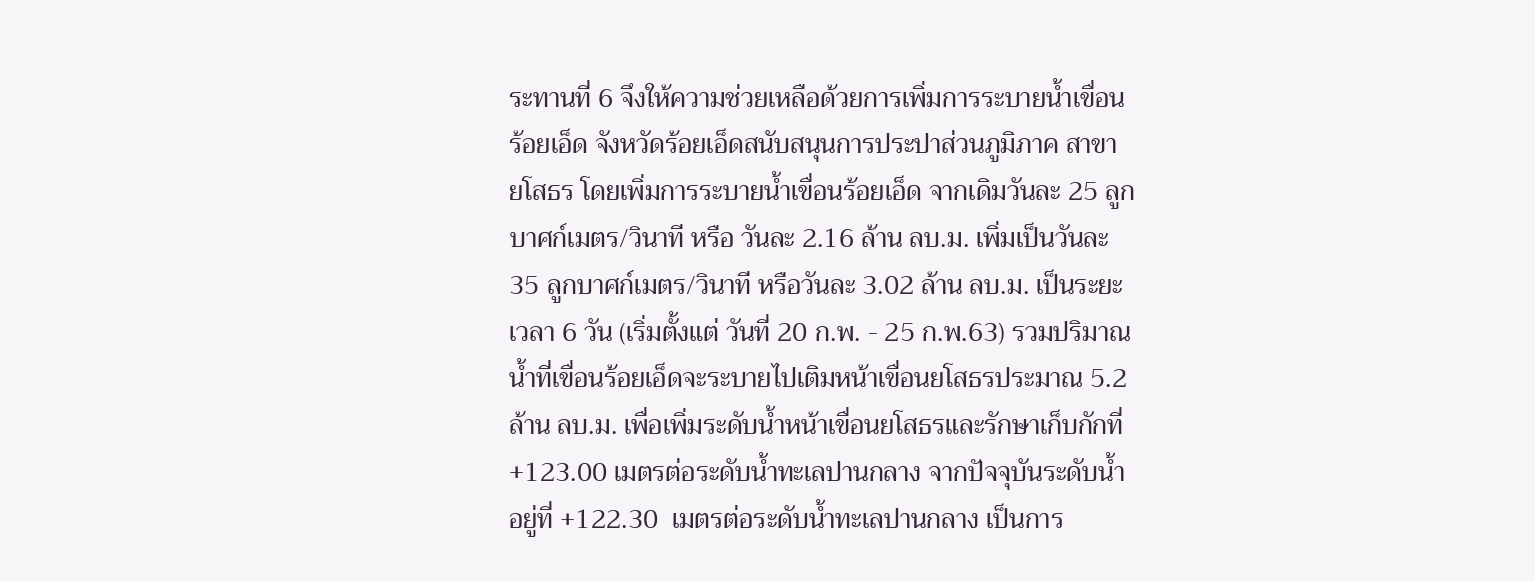ระทานที่ 6 จึงให้ความช่วยเหลือด้วยการเพิ่มการระบายน้ำเขื่อนร้อยเอ็ด จังหวัดร้อยเอ็ดสนับสนุนการประปาส่วนภูมิภาค สาขา ยโสธร โดยเพิ่มการระบายน้ำเขื่อนร้อยเอ็ด จากเดิมวันละ 25 ลูกบาศก์เมตร/วินาที หรือ วันละ 2.16 ล้าน ลบ.ม. เพิ่มเป็นวันละ 35 ลูกบาศก์เมตร/วินาที หรือวันละ 3.02 ล้าน ลบ.ม. เป็นระยะเวลา 6 วัน (เริ่มตั้งแต่ วันที่ 20 ก.พ. - 25 ก.พ.63) รวมปริมาณน้ำที่เขื่อนร้อยเอ็ดจะระบายไปเติมหน้าเขื่อนยโสธรประมาณ 5.2 ล้าน ลบ.ม. เพื่อเพิ่มระดับน้ำหน้าเขื่อนยโสธรและรักษาเก็บกักที่ +123.00 เมตรต่อระดับน้ำทะเลปานกลาง จากปัจจุบันระดับน้ำอยู่ที่ +122.30  เมตรต่อระดับน้ำทะเลปานกลาง เป็นการ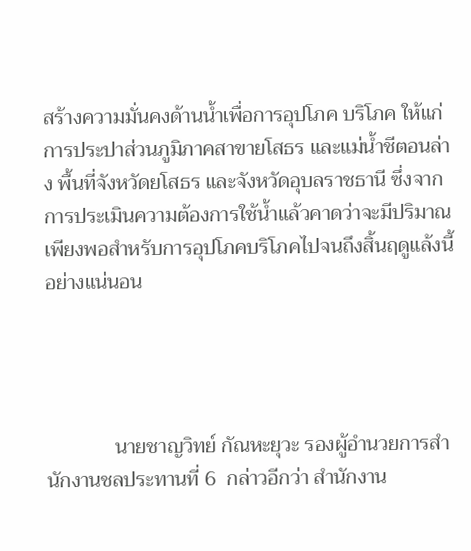สร้างความมั่นคงด้านน้ำเพื่อการอุปโภค บริโภค ให้แก่การประปาส่วนภูมิภาคสาขายโสธร และแม่น้ำชีตอนล่าง พื้นที่จังหวัดยโสธร และจังหวัดอุบลราชธานี ซึ่งจากการประเมินความต้องการใช้น้ำแล้วคาดว่าจะมีปริมาณเพียงพอสำหรับการอุปโภคบริโภคไปจนถึงสิ้นฤดูแล้งนี้อย่างแน่นอน




             นายชาญวิทย์ กัณหะยุวะ รองผู้อำนวยการสำนักงานชลประทานที่ 6  กล่าวอีกว่า สำนักงาน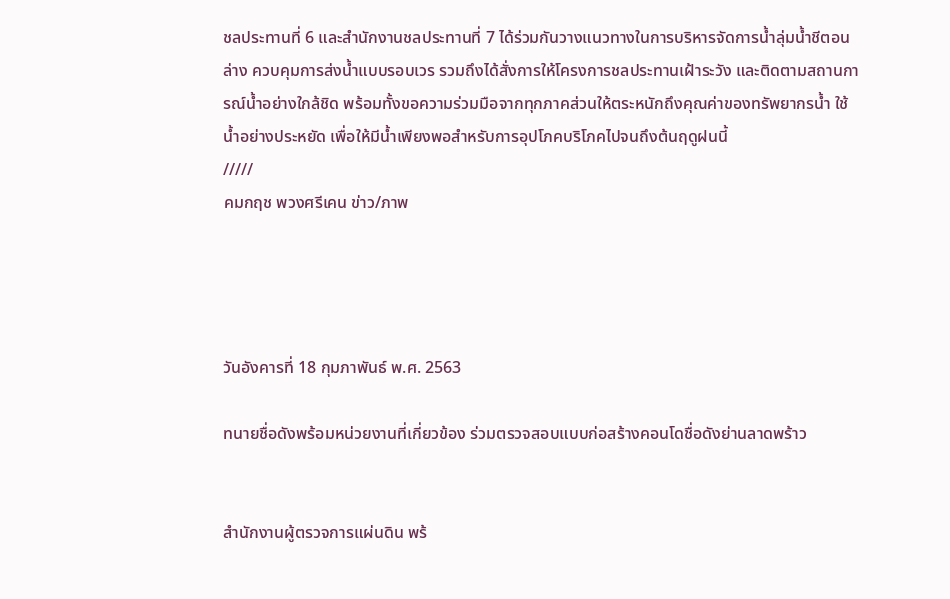ชลประทานที่ 6 และสำนักงานชลประทานที่ 7 ได้ร่วมกันวางแนวทางในการบริหารจัดการน้ำลุ่มน้ำชีตอนล่าง ควบคุมการส่งน้ำแบบรอบเวร รวมถึงได้สั่งการให้โครงการชลประทานเฝ้าระวัง และติดตามสถานการณ์น้ำอย่างใกล้ชิด พร้อมทั้งขอความร่วมมือจากทุกภาคส่วนให้ตระหนักถึงคุณค่าของทรัพยากรน้ำ ใช้น้ำอย่างประหยัด เพื่อให้มีน้ำเพียงพอสำหรับการอุปโภคบริโภคไปจนถึงต้นฤดูฝนนี้
/////
คมกฤช พวงศรีเคน ข่าว/ภาพ




วันอังคารที่ 18 กุมภาพันธ์ พ.ศ. 2563

ทนายชื่อดังพร้อมหน่วยงานที่เกี่ยวข้อง ร่วมตรวจสอบแบบก่อสร้างคอนโดชื่อดังย่านลาดพร้าว


สำนักงานผู้ตรวจการแผ่นดิน พร้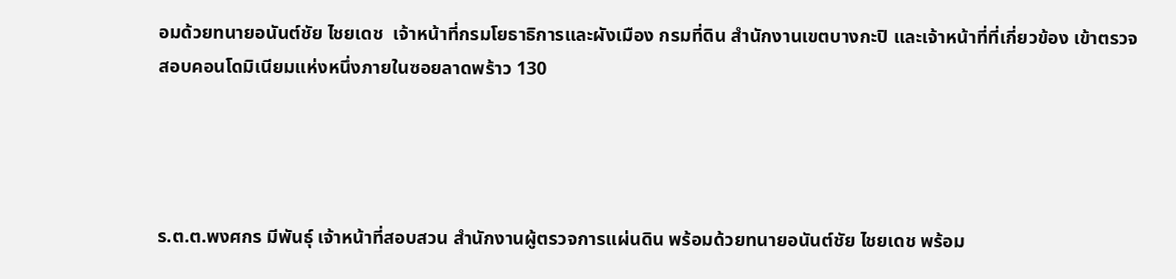อมด้วยทนายอนันต์ชัย ไชยเดช  เจ้าหน้าที่กรมโยธาธิการและผังเมือง กรมที่ดิน สำนักงานเขตบางกะปิ และเจ้าหน้าที่ที่เกี่ยวข้อง เข้าตรวจสอบคอนโดมิเนียมแห่งหนึ่งภายในซอยลาดพร้าว 130




ร.ต.ต.พงศกร มีพันธุ์ เจ้าหน้าที่สอบสวน สำนักงานผู้ตรวจการแผ่นดิน พร้อมด้วยทนายอนันต์ชัย ไชยเดช พร้อม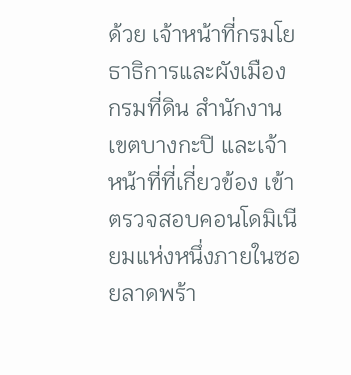ด้วย เจ้าหน้าที่กรมโยธาธิการและผังเมือง กรมที่ดิน สำนักงานเขตบางกะปิ และเจ้าหน้าที่ที่เกี่ยวข้อง เข้าตรวจสอบคอนโดมิเนียมแห่งหนึ่งภายในซอยลาดพร้า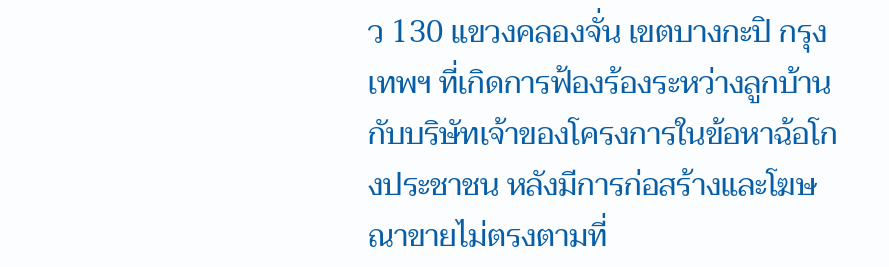ว 130 แขวงคลองจั่น เขตบางกะปิ กรุงเทพฯ ที่เกิดการฟ้องร้องระหว่างลูกบ้านกับบริษัทเจ้าของโครงการในข้อหาฉ้อโกงประชาชน หลังมีการก่อสร้างและโฆษณาขายไม่ตรงตามที่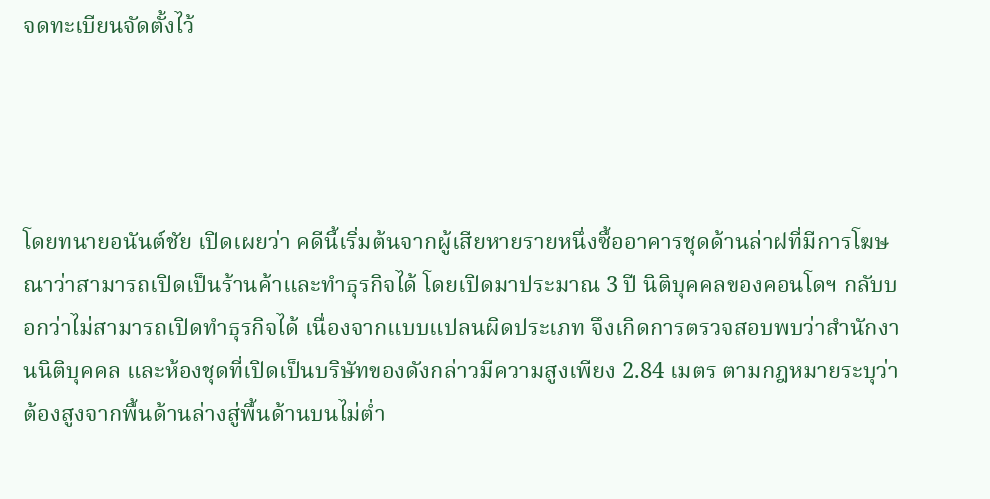จดทะเบียนจัดตั้งไว้




โดยทนายอนันต์ชัย เปิดเผยว่า คดีนี้เริ่มต้นจากผู้เสียหายรายหนึ่งซื้ออาคารชุดด้านล่าฝที่มีการโฆษณาว่าสามารถเปิดเป็นร้านค้าและทำธุรกิจได้ โดยเปิดมาประมาณ 3 ปี นิติบุคคลของคอนโดฯ กลับบอกว่าไม่สามารถเปิดทำธุรกิจได้ เนื่องจากแบบแปลนผิดประเภท จึงเกิดการตรวจสอบพบว่าสำนักงานนิติบุคคล และห้องชุดที่เปิดเป็นบริษัทของดังกล่าวมีความสูงเพียง 2.84 เมตร ตามกฎหมายระบุว่าต้องสูงจากพื้นด้านล่างสู่พื้นด้านบนไม่ต่ำ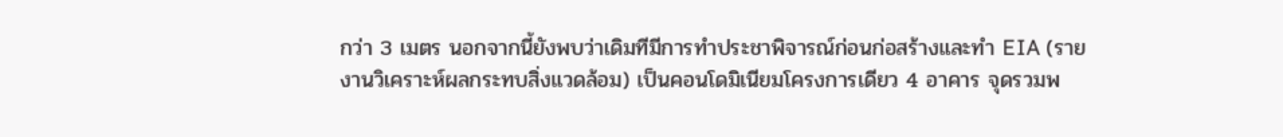กว่า 3 เมตร นอกจากนี้ยังพบว่าเดิมทีมีการทำประชาพิจารณ์ก่อนก่อสร้างและทำ EIA (รายงานวิเคราะห์ผลกระทบสิ่งแวดล้อม) เป็นคอนโดมิเนียมโครงการเดียว 4 อาคาร จุดรวมพ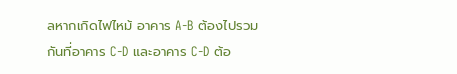ลหากเกิดไฟไหม้ อาคาร A-B ต้องไปรวมกันที่อาคาร C-D และอาคาร C-D ต้อ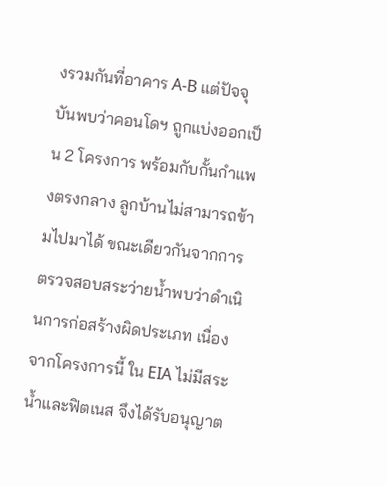งรวมกันที่อาคาร A-B แต่ปัจจุบันพบว่าคอนโดฯ ถูกแบ่งออกเป็น 2 โครงการ พร้อมกับกั้นกำแพงตรงกลาง ลูกบ้านไม่สามารถข้ามไปมาได้ ขณะเดียวกันจากการตรวจสอบสระว่ายน้ำพบว่าดำเนินการก่อสร้างผิดประเภท เนื่องจากโครงการนี้ ใน EIA ไม่มีสระน้ำและฟิตเนส จึงได้รับอนุญาต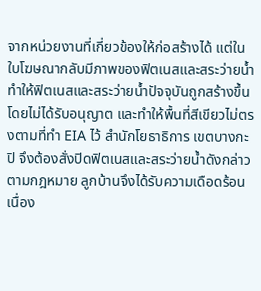จากหน่วยงานที่เกี่ยวข้องให้ก่อสร้างได้ แต่ในใบโฆษณากลับมีภาพของฟิตเนสและสระว่ายน้ำ ทำให้ฟิตเนสและสระว่ายน้ำปัจจุบันถูกสร้างขึ้นโดยไม่ได้รับอนุญาต และทำให้พื้นที่สีเขียวไม่ตรงตามที่ทำ EIA ไว้ สำนักโยธาธิการ เขตบางกะปิ จึงต้องสั่งปิดฟิตเนสและสระว่ายน้ำดังกล่าวตามกฎหมาย ลูกบ้านจึงได้รับความเดือดร้อนเนื่อง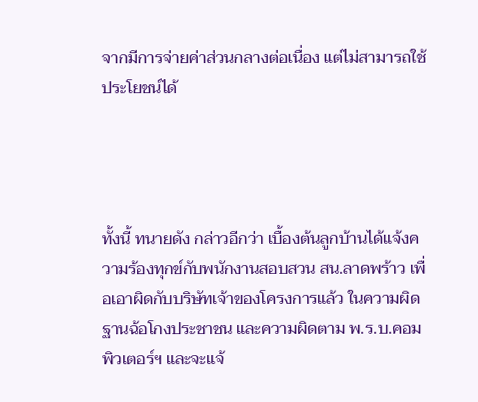จากมีการจ่ายค่าส่วนกลางต่อเนื่อง แต่ไม่สามารถใช้ประโยชน์ได้




ทั้งนี้ ทนายดัง กล่าวอีกว่า เบื้องต้นลูกบ้านได้แจ้งความร้องทุกข์กับพนักงานสอบสวน สน.ลาดพร้าว เพื่อเอาผิดกับบริษัทเจ้าของโครงการแล้ว ในความผิดฐานฉ้อโกงประชาชน และความผิดตาม พ.ร.บ.คอมพิวเตอร์ฯ และจะแจ้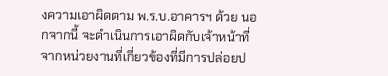งความเอาผิดตาม พ.ร.บ.อาคารฯ ด้วย นอกจากนี้ จะดำเนินการเอาผิดกับเจ้าหน้าที่จากหน่วยงานที่เกี่ยวข้องที่มีการปล่อยป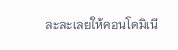ละละเลยให้คอนโดมิเนี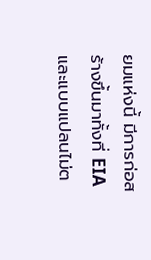ยมแห่งนี้ มีการก่อสร้างขึ้นมาทั้งที่ EIA และแบบแปลนไม่ต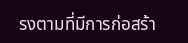รงตามที่มีการก่อสร้า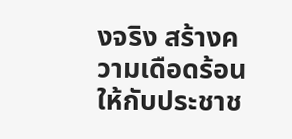งจริง สร้างความเดือดร้อนให้กับประชาช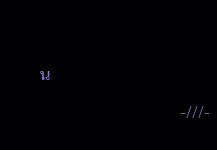น

                                  -///-